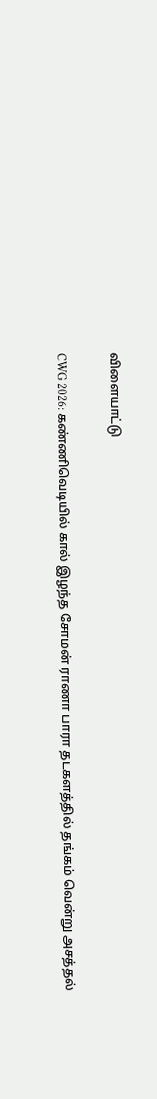விளையாட்டு

CWG 2026: கண்ணிவெடியில் கால் இழந்த சோமன் ராணா பாரா தடகளத்தில் தங்கம் வென்று அசத்தல்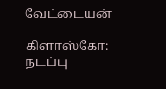வேட்டையன்

கிளாஸ்கோ: நடப்பு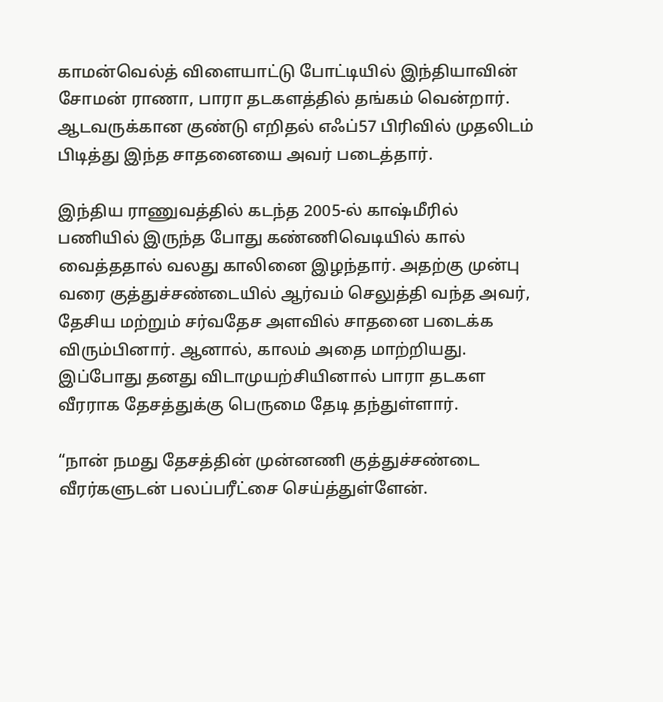காமன்வெல்த் விளையாட்டு போட்டியில் இந்தியாவின் சோமன் ராணா, பாரா தடகளத்தில் தங்கம் வென்றார். ஆடவருக்கான குண்டு எறிதல் எஃப்57 பிரிவில் முதலிடம் பிடித்து இந்த சாதனையை அவர் படைத்தார்.

இந்திய ராணுவத்தில் கடந்த 2005-ல் காஷ்மீரில் பணியில் இருந்த போது கண்ணிவெடியில் கால் வைத்ததால் வலது காலினை இழந்தார். அதற்கு முன்பு வரை குத்துச்சண்டையில் ஆர்வம் செலுத்தி வந்த அவர், தேசிய மற்றும் சர்வதேச அளவில் சாதனை படைக்க விரும்பினார். ஆனால், காலம் அதை மாற்றியது. இப்போது தனது விடாமுயற்சியினால் பாரா தடகள வீரராக தேசத்துக்கு பெருமை தேடி தந்துள்ளார்.

“நான் நமது தேசத்தின் முன்னணி குத்துச்சண்டை வீரர்களுடன் பலப்பரீட்சை செய்த்துள்ளேன்.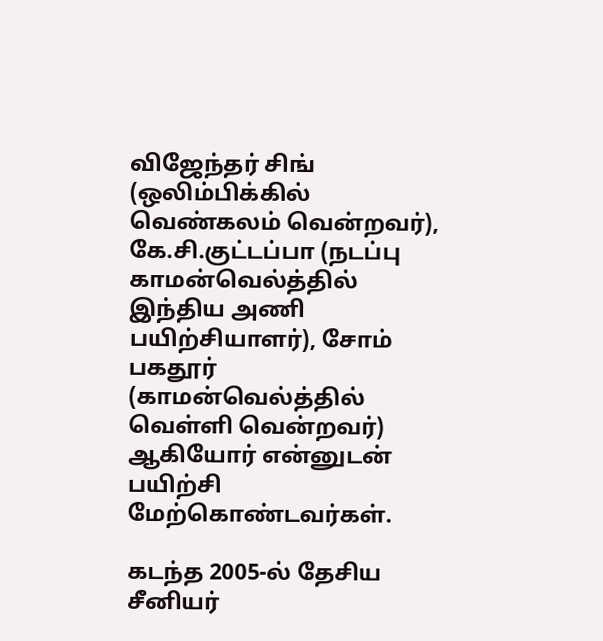விஜேந்தர் சிங் (ஒலிம்பிக்கில் வெண்கலம் வென்றவர்), கே.சி.குட்டப்பா (நடப்பு காமன்வெல்த்தில் இந்திய அணி பயிற்சியாளர்), சோம் பகதூர் (காமன்வெல்த்தில் வெள்ளி வென்றவர்) ஆகியோர் என்னுடன் பயிற்சி மேற்கொண்டவர்கள்.

கடந்த 2005-ல் தேசிய சீனியர்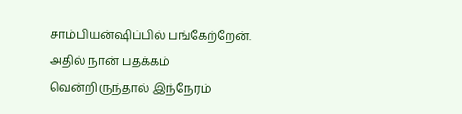சாம்பியன்ஷிப்பில் பங்கேற்றேன். அதில் நான் பதக்கம் வென்றிருந்தால் இந்நேரம்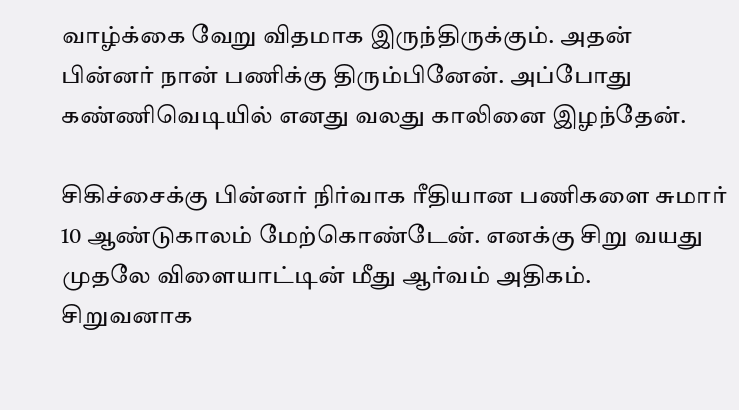வாழ்க்கை வேறு விதமாக இருந்திருக்கும். அதன் பின்னர் நான் பணிக்கு திரும்பினேன். அப்போது கண்ணிவெடியில் எனது வலது காலினை இழந்தேன்.

சிகிச்சைக்கு பின்னர் நிர்வாக ரீதியான பணிகளை சுமார் 10 ஆண்டுகாலம் மேற்கொண்டேன். எனக்கு சிறு வயது முதலே விளையாட்டின் மீது ஆர்வம் அதிகம். சிறுவனாக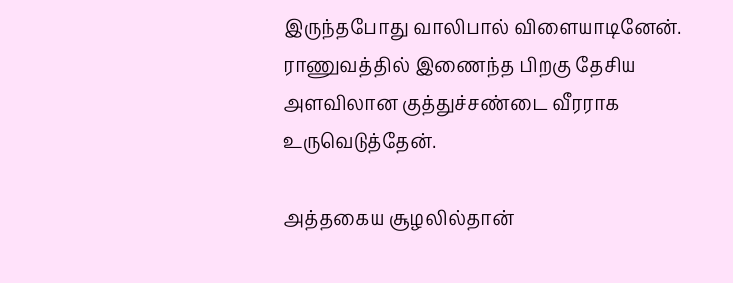இருந்தபோது வாலிபால் விளையாடினேன். ராணுவத்தில் இணைந்த பிறகு தேசிய அளவிலான குத்துச்சண்டை வீரராக உருவெடுத்தேன்.

அத்தகைய சூழலில்தான்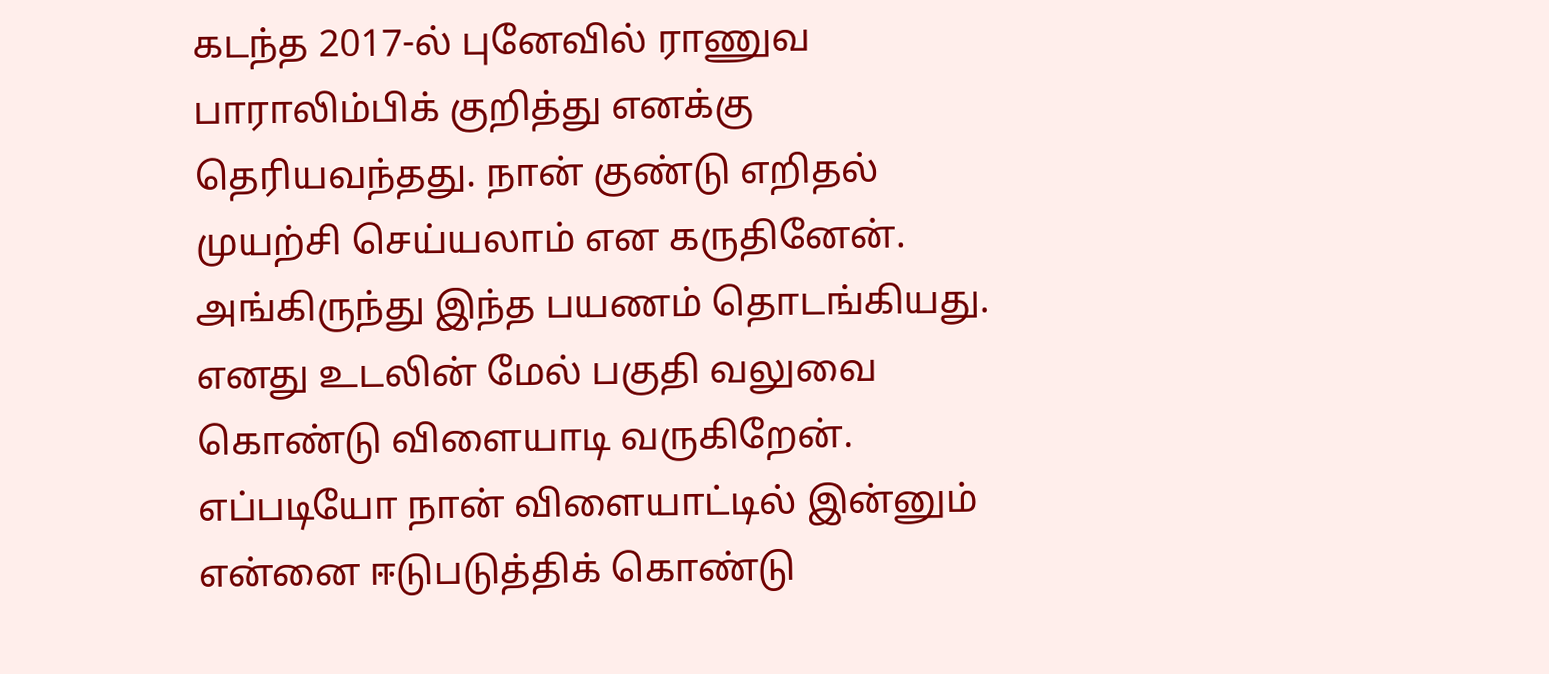கடந்த 2017-ல் புனேவில் ராணுவ பாராலிம்பிக் குறித்து எனக்கு தெரியவந்தது. நான் குண்டு எறிதல் முயற்சி செய்யலாம் என கருதினேன். அங்கிருந்து இந்த பயணம் தொடங்கியது. எனது உடலின் மேல் பகுதி வலுவை கொண்டு விளையாடி வருகிறேன். எப்படியோ நான் விளையாட்டில் இன்னும் என்னை ஈடுபடுத்திக் கொண்டு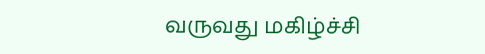வருவது மகிழ்ச்சி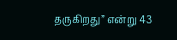தருகிறது” என்று 43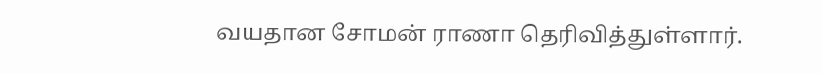வயதான சோமன் ராணா தெரிவித்துள்ளார்.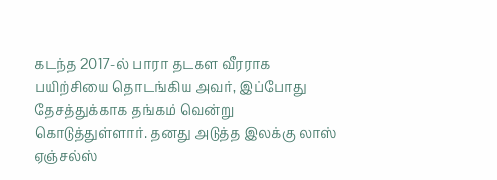கடந்த 2017-ல் பாரா தடகள வீரராக பயிற்சியை தொடங்கிய அவர், இப்போது தேசத்துக்காக தங்கம் வென்று கொடுத்துள்ளார். தனது அடுத்த இலக்கு லாஸ் ஏஞ்சல்ஸ்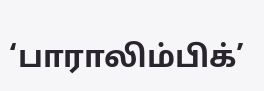‘பாராலிம்பிக்’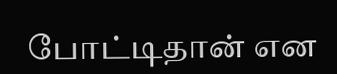போட்டிதான் என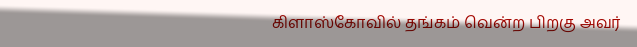கிளாஸ்கோவில் தங்கம் வென்ற பிறகு அவர்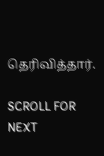தெரிவித்தார்.

SCROLL FOR NEXT